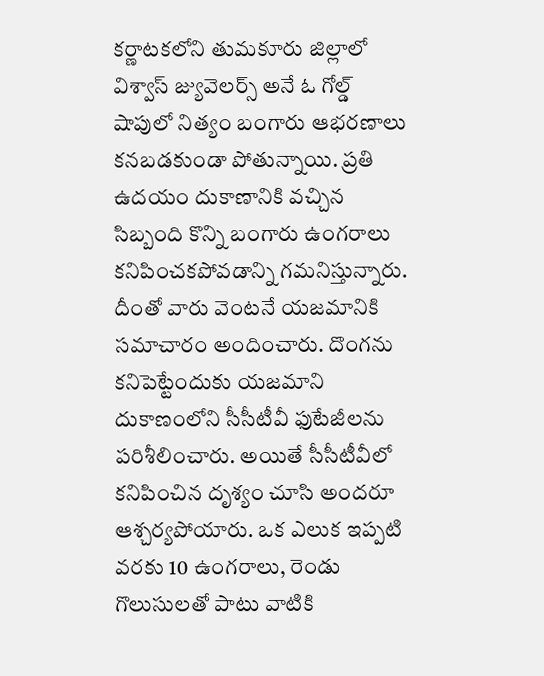కర్ణాటకలోని తుమకూరు జిల్లాలో విశ్వాస్ జ్యువెలర్స్ అనే ఓ గోల్డ్ షాపులో నిత్యం బంగారు ఆభరణాలు కనబడకుండా పోతున్నాయి. ప్రతి ఉదయం దుకాణానికి వచ్చిన సిబ్బంది కొన్ని బంగారు ఉంగరాలు కనిపించకపోవడాన్ని గమనిస్తున్నారు. దీంతో వారు వెంటనే యజమానికి సమాచారం అందించారు. దొంగను కనిపెట్టేందుకు యజమాని దుకాణంలోని సీసీటీవీ ఫుటేజీలను పరిశీలించారు. అయితే సీసీటీవీలో కనిపించిన దృశ్యం చూసి అందరూ ఆశ్చర్యపోయారు. ఒక ఎలుక ఇప్పటి వరకు 10 ఉంగరాలు, రెండు గొలుసులతో పాటు వాటికి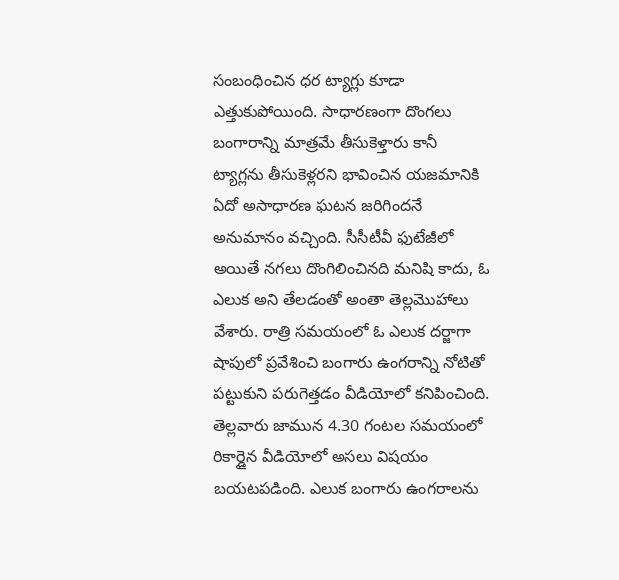సంబంధించిన ధర ట్యాగ్లు కూడా ఎత్తుకుపోయింది. సాధారణంగా దొంగలు బంగారాన్ని మాత్రమే తీసుకెళ్తారు కానీ ట్యాగ్లను తీసుకెళ్లరని భావించిన యజమానికి ఏదో అసాధారణ ఘటన జరిగిందనే అనుమానం వచ్చింది. సీసీటీవీ ఫుటేజీలో అయితే నగలు దొంగిలించినది మనిషి కాదు, ఓ ఎలుక అని తేలడంతో అంతా తెల్లమొహాలు వేశారు. రాత్రి సమయంలో ఓ ఎలుక దర్జాగా షాపులో ప్రవేశించి బంగారు ఉంగరాన్ని నోటితో పట్టుకుని పరుగెత్తడం వీడియోలో కనిపించింది. తెల్లవారు జామున 4.30 గంటల సమయంలో రికార్డైన వీడియోలో అసలు విషయం బయటపడింది. ఎలుక బంగారు ఉంగరాలను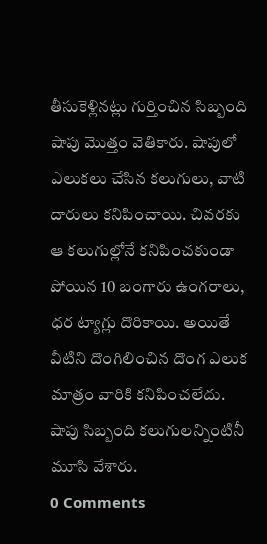తీసుకెళ్లినట్లు గుర్తించిన సిబ్బంది షాపు మొత్తం వెతికారు. షాపులో ఎలుకలు చేసిన కలుగులు, వాటి దారులు కనిపించాయి. చివరకు ఆ కలుగుల్లోనే కనిపించకుండా పోయిన 10 బంగారు ఉంగరాలు, ధర ట్యాగ్లు దొరికాయి. అయితే వీటిని దొంగిలించిన దొంగ ఎలుక మాత్రం వారికి కనిపించలేదు. షాపు సిబ్బంది కలుగులన్నింటినీ మూసి వేశారు.
0 Comments